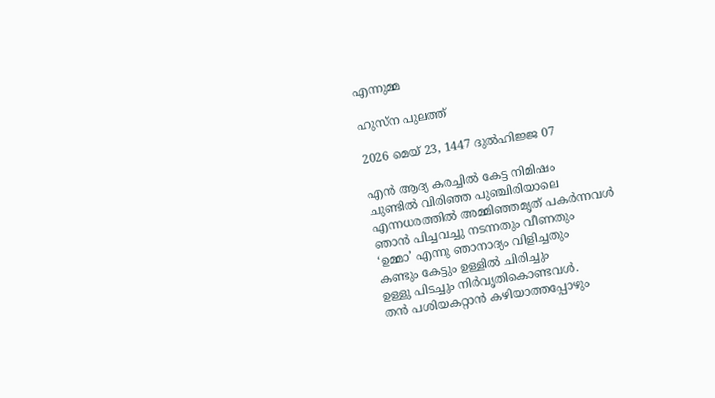എന്നുമ്മ

ഹുസ്‌ന പുലത്ത്

2026 മെയ് 23, 1447 ദുൽഹിജ്ജ 07

എൻ ആദ്യ കരച്ചിൽ കേട്ട നിമിഷം
ചുണ്ടിൽ വിരിഞ്ഞ പുഞ്ചിരിയാലെ
എന്നധരത്തിൽ അമ്മിഞ്ഞമൃത് പകർന്നവൾ
ഞാൻ പിച്ചവച്ചു നടന്നതും വീണതും
‘ഉമ്മാ’ എന്നു ഞാനാദ്യം വിളിച്ചതും
കണ്ടും കേട്ടും ഉള്ളിൽ ചിരിച്ചും
ഉള്ളു പിടച്ചും നിർവൃതികൊണ്ടവൾ.
തൻ പശിയകറ്റാൻ കഴിയാത്തപ്പോഴും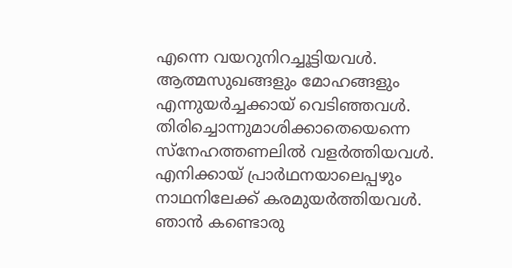എന്നെ വയറുനിറച്ചൂട്ടിയവൾ.
ആത്മസുഖങ്ങളും മോഹങ്ങളും
എന്നുയർച്ചക്കായ് വെടിഞ്ഞവൾ.
തിരിച്ചൊന്നുമാശിക്കാതെയെന്നെ
സ്‌നേഹത്തണലിൽ വളർത്തിയവൾ.
എനിക്കായ് പ്രാർഥനയാലെപ്പഴും
നാഥനിലേക്ക് കരമുയർത്തിയവൾ.
ഞാൻ കണ്ടൊരു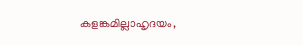കളങ്കമില്ലാഹൃദയം,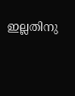ഇല്ലതിനു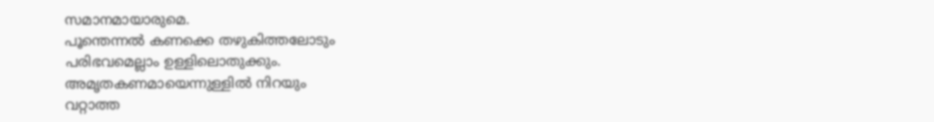സമാനമായാരുമെ.
പൂന്തെന്നൽ കണക്കെ തഴുകിത്തലോടും
പരിഭവമെല്ലാം ഉള്ളിലൊതുക്കും.
അമൃതകണമായെന്നുള്ളിൽ നിറയും
വറ്റാത്ത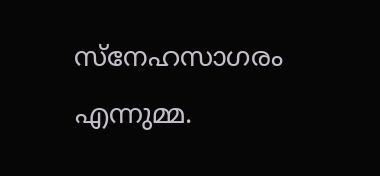സ്‌നേഹസാഗരം എന്നുമ്മ.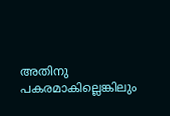അതിനു പകരമാകില്ലെങ്കിലും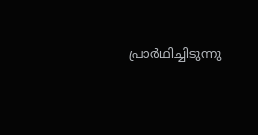പ്രാർഥിച്ചിടുന്നു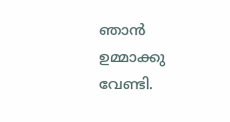ഞാൻ ഉമ്മാക്കു വേണ്ടി.